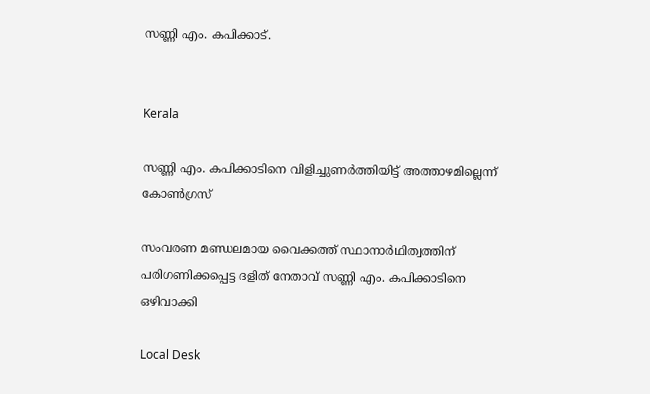സണ്ണി എം. കപിക്കാട്.


Kerala

സണ്ണി എം. കപിക്കാടിനെ വിളിച്ചുണർത്തിയിട്ട് അത്താഴമില്ലെന്ന് കോൺഗ്രസ്

സംവരണ മണ്ഡലമായ വൈക്കത്ത് സ്ഥാനാർഥിത്വത്തിന് പരിഗണിക്കപ്പെട്ട ദളിത് നേതാവ് സണ്ണി എം. കപിക്കാടിനെ ഒഴിവാക്കി

Local Desk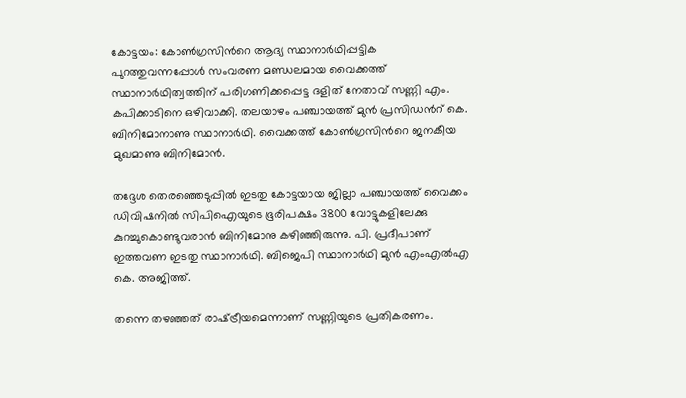കോട്ടയം: കോൺഗ്രസിന്‍റെ ആദ്യ സ്ഥാനാർഥിപ്പട്ടിക പുറത്തുവന്നപ്പോൾ സംവരണ മണ്ഡലമായ വൈക്കത്ത് സ്ഥാനാർഥിത്വത്തിന് പരിഗണിക്കപ്പെട്ട ദളിത് നേതാവ് സണ്ണി എം. കപിക്കാടിനെ ഒഴിവാക്കി. തലയാഴം പഞ്ചായത്ത് മുൻ പ്രസിഡന്‍റ് കെ. ബിനിമോനാണു സ്ഥാനാർഥി. വൈക്കത്ത് കോൺഗ്രസിന്‍റെ ജനകീയ മുഖമാണു ബിനിമോൻ.

തദ്ദേശ തെരഞ്ഞെടുപ്പില്‍ ഇടതു കോട്ടയായ ജില്ലാ പഞ്ചായത്ത് വൈക്കം ഡിവിഷനില്‍ സിപിഐയുടെ ഭൂരിപക്ഷം 3800 വോട്ടുകളിലേക്കു കുറച്ചുകൊണ്ടുവരാൻ ബിനിമോനു കഴിഞ്ഞിരുന്നു. പി. പ്രദീപാണ് ഇത്തവണ ഇടതു സ്ഥാനാർഥി. ബിജെപി സ്ഥാനാർഥി മുൻ എംഎൽഎ കെ. അജിത്ത്.

തന്നെ തഴഞ്ഞത് രാഷ്‌ട്രീയമെന്നാണ് സണ്ണിയുടെ പ്രതികരണം.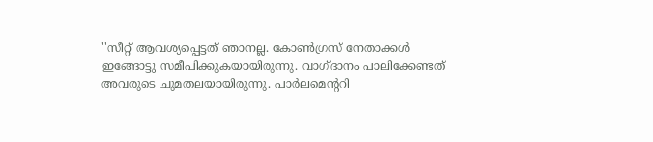''സീറ്റ് ആവശ്യപ്പെട്ടത് ഞാനല്ല. കോൺഗ്രസ് നേതാക്കൾ ഇങ്ങോട്ടു സമീപിക്കുകയായിരുന്നു. വാഗ്ദാനം പാലിക്കേണ്ടത് അവരുടെ ചുമതലയായിരുന്നു. പാർലമെന്‍ററി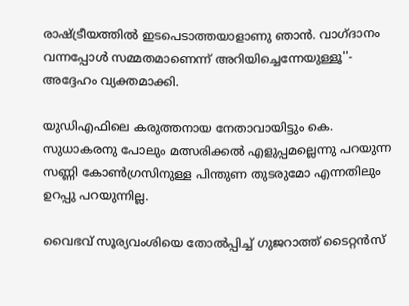രാഷ്‌ട്രീയത്തിൽ ഇടപെടാത്തയാളാണു ഞാൻ. വാഗ്ദാനം വന്നപ്പോൾ സമ്മതമാണെന്ന് അറിയിച്ചെന്നേയുള്ളൂ''- അദ്ദേഹം വ്യക്തമാക്കി.

യുഡിഎഫിലെ കരുത്തനായ നേതാവായിട്ടും കെ. സുധാകരനു പോലും മത്സരിക്കൽ എളുപ്പമല്ലെന്നു പറയുന്ന സണ്ണി കോൺഗ്രസിനുള്ള പിന്തുണ തുടരുമോ എന്നതിലും ഉറപ്പു പറയുന്നില്ല.

വൈഭവ് സൂര്യവംശിയെ തോൽപ്പിച്ച് ഗുജറാത്ത് ടൈറ്റൻസ്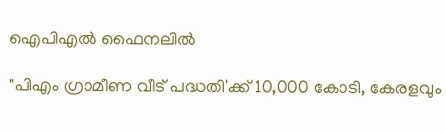ഐപിഎൽ ഫൈനലിൽ

"പിഎം ഗ്രാമീണ വീട് പദ്ധതി'ക്ക് 10,000 കോടി, കേരളവും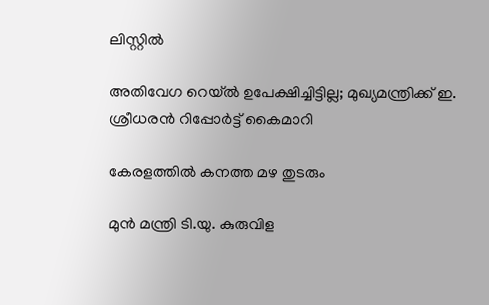ലിസ്റ്റിൽ

അതിവേഗ റെയ്ൽ ഉപേക്ഷിച്ചിട്ടില്ല; മുഖ്യമന്ത്രിക്ക് ഇ. ശ്രീധരൻ റിപ്പോർട്ട് കൈമാറി

കേരളത്തിൽ കനത്ത മഴ തുടരും

മുൻ മന്ത്രി ടി.യു. കുരുവിള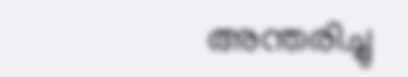അന്തരിച്ചു